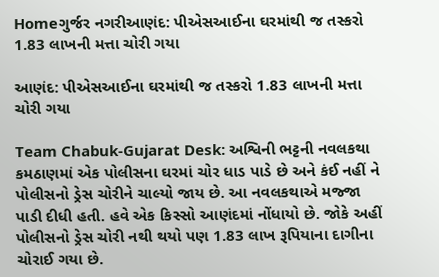Homeગુર્જર નગરીઆણંદ: પીએસઆઈના ઘરમાંથી જ તસ્કરો 1.83 લાખની મત્તા ચોરી ગયા

આણંદ: પીએસઆઈના ઘરમાંથી જ તસ્કરો 1.83 લાખની મત્તા ચોરી ગયા

Team Chabuk-Gujarat Desk: અશ્વિની ભટ્ટની નવલકથા કમઠાણમાં એક પોલીસના ઘરમાં ચોર ધાડ પાડે છે અને કંઈ નહીં ને પોલીસનો ડ્રેસ ચોરીને ચાલ્યો જાય છે. આ નવલકથાએ મજ્જા પાડી દીધી હતી. હવે એક કિસ્સો આણંદમાં નોંધાયો છે. જોકે અહીં પોલીસનો ડ્રેસ ચોરી નથી થયો પણ 1.83 લાખ રૂપિયાના દાગીના ચોરાઈ ગયા છે.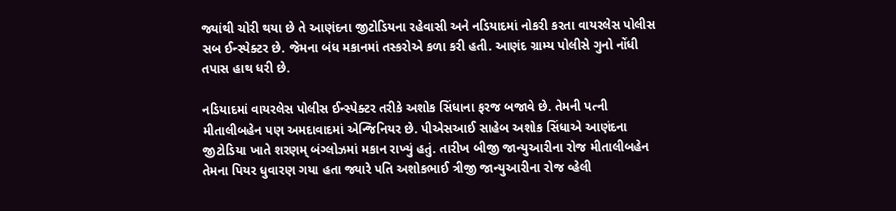જ્યાંથી ચોરી થયા છે તે આણંદના જીટોડિયના રહેવાસી અને નડિયાદમાં નોકરી કરતા વાયરલેસ પોલીસ સબ ઈન્સ્પેક્ટર છે. જેમના બંધ મકાનમાં તસ્કરોએ કળા કરી હતી. આણંદ ગ્રામ્ય પોલીસે ગુનો નોંધી તપાસ હાથ ધરી છે.

નડિયાદમાં વાયરલેસ પોલીસ ઈન્સ્પેક્ટર તરીકે અશોક સિંધાના ફરજ બજાવે છે. તેમની પત્ની મીતાલીબહેન પણ અમદાવાદમાં એન્જિનિયર છે. પીએસઆઈ સાહેબ અશોક સિંધાએ આણંદના જીટોડિયા ખાતે શરણમ્ બંગ્લોઝમાં મકાન રાખ્યું હતું. તારીખ બીજી જાન્યુઆરીના રોજ મીતાલીબહેન તેમના પિયર ધુવારણ ગયા હતા જ્યારે પતિ અશોકભાઈ ત્રીજી જાન્યુઆરીના રોજ વ્હેલી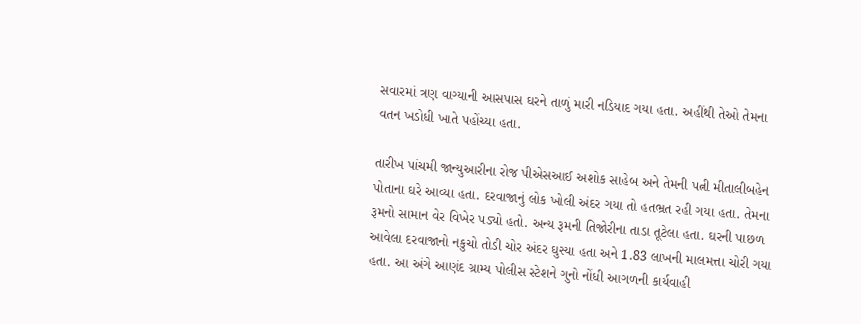સવારમાં ત્રણ વાગ્યાની આસપાસ ઘરને તાળું મારી નડિયાદ ગયા હતા. અહીંથી તેઓ તેમના વતન ખડોધી ખાતે પહોંચ્યા હતા.

તારીખ પાંચમી જાન્યુઆરીના રોજ પીએસઆઈ અશોક સાહેબ અને તેમની પત્ની મીતાલીબહેન પોતાના ઘરે આવ્યા હતા. દરવાજાનું લોક ખોલી અંદર ગયા તો હતભ્રત રહી ગયા હતા. તેમના રૂમનો સામાન વેર વિખેર પડ્યો હતો. અન્ય રૂમની તિજોરીના તાડા તૂટેલા હતા. ઘરની પાછળ આવેલા દરવાજાનો નકુચો તોડી ચોર અંદર ઘુસ્યા હતા અને 1.83 લાખની માલમત્તા ચોરી ગયા હતા. આ અંગે આણંદ ગ્રામ્ય પોલીસ સ્ટેશને ગુનો નોંધી આગળની કાર્યવાહી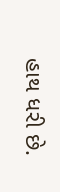હાથ ધરી છે.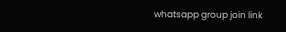whatsapp group join link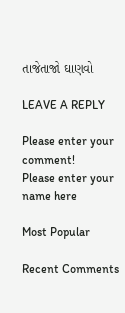તાજેતાજો ઘાણવો

LEAVE A REPLY

Please enter your comment!
Please enter your name here

Most Popular

Recent Comments